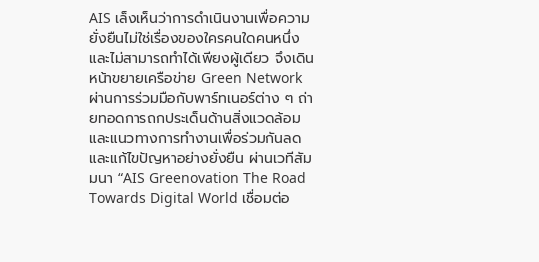AIS เล็งเห็นว่าการดำเนินงานเพื่อความยั่งยืนไม่ใช่เรื่องของใครคนใดคนหนึ่งและไม่สามารถทำได้เพียงผู้เดียว จึงเดินหน้าขยายเครือข่าย Green Network ผ่านการร่วมมือกับพาร์ทเนอร์ต่าง ๆ ถ่ายทอดการถกประเด็นด้านสิ่งแวดล้อมและแนวทางการทำงานเพื่อร่วมกันลด และแก้ไขปัญหาอย่างยั่งยืน ผ่านเวทีสัมมนา “AIS Greenovation The Road Towards Digital World เชื่อมต่อ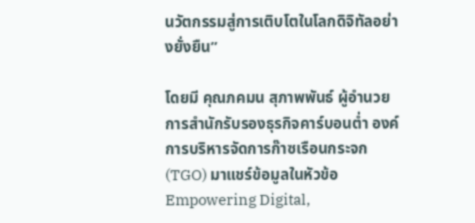นวัตกรรมสู่การเติบโตในโลกดิจิทัลอย่างยั่งยืน”

โดยมี คุณภคมน สุภาพพันธ์ ผู้อำนวยการสำนักรับรองธุรกิจคาร์บอนต่ำ องค์การบริหารจัดการก๊าซเรือนกระจก (TGO) มาแชร์ข้อมูลในหัวข้อ Empowering Digital,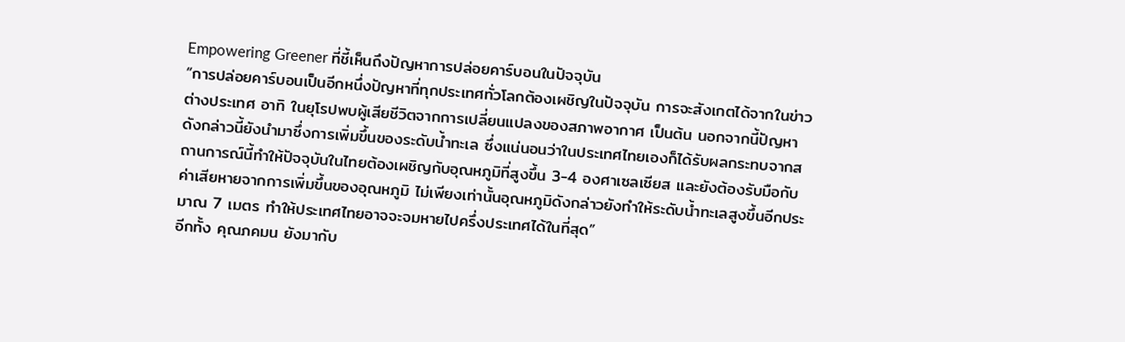Empowering Greener ที่ชี้เห็นถึงปัญหาการปล่อยคาร์บอนในปัจจุบัน
“การปล่อยคาร์บอนเป็นอีกหนึ่งปัญหาที่ทุกประเทศทั่วโลกต้องเผชิญในปัจจุบัน การจะสังเกตได้จากในข่าวต่างประเทศ อาทิ ในยุโรปพบผู้เสียชีวิตจากการเปลี่ยนแปลงของสภาพอากาศ เป็นต้น นอกจากนี้ปัญหาดังกล่าวนี้ยังนำมาซึ่งการเพิ่มขึ้นของระดับน้ำทะเล ซึ่งแน่นอนว่าในประเทศไทยเองก็ได้รับผลกระทบจากสถานการณ์นี้ทำให้ปัจจุบันในไทยต้องเผชิญกับอุณหภูมิที่สูงขึ้น 3-4 องศาเซลเซียส และยังต้องรับมือกับค่าเสียหายจากการเพิ่มขึ้นของอุณหภูมิ ไม่เพียงเท่านั้นอุณหภูมิดังกล่าวยังทำให้ระดับน้ำทะเลสูงขึ้นอีกประมาณ 7 เมตร ทำให้ประเทศไทยอาจจะจมหายไปครึ่งประเทศได้ในที่สุด”
อีกทั้ง คุณภคมน ยังมากับ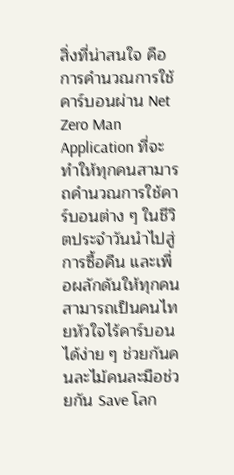สิ่งที่น่าสนใจ คือ การคำนวณการใช้คาร์บอนผ่าน Net Zero Man Application ที่จะทำให้ทุกคนสามารถคำนวณการใช้คาร์บอนต่าง ๆ ในชีวิตประจำวันนำไปสู่การซื้อคืน และเพื่อผลักดันให้ทุกคนสามารถเป็นคนไทยหัวใจไร้คาร์บอนได้ง่าย ๆ ช่วยกันคนละไม้คนละมือช่วยกัน Save โลก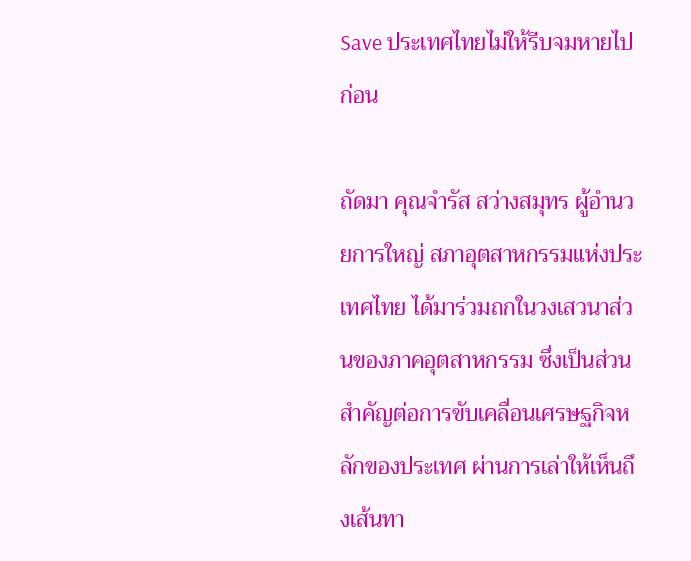Save ประเทศไทยไม่ให้รีบจมหายไปก่อน

ถัดมา คุณจำรัส สว่างสมุทร ผู้อำนวยการใหญ่ สภาอุตสาหกรรมแห่งประเทศไทย ได้มาร่วมถกในวงเสวนาส่วนของภาคอุตสาหกรรม ซึ่งเป็นส่วนสำคัญต่อการขับเคลื่อนเศรษฐกิจหลักของประเทศ ผ่านการเล่าให้เห็นถึงเส้นทา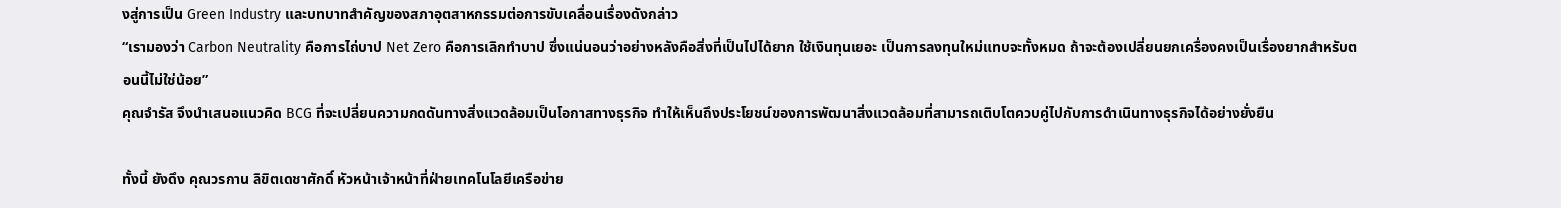งสู่การเป็น Green Industry และบทบาทสำคัญของสภาอุตสาหกรรมต่อการขับเคลื่อนเรื่องดังกล่าว
“เรามองว่า Carbon Neutrality คือการไถ่บาป Net Zero คือการเลิกทำบาป ซึ่งแน่นอนว่าอย่างหลังคือสิ่งที่เป็นไปได้ยาก ใช้เงินทุนเยอะ เป็นการลงทุนใหม่แทบจะทั้งหมด ถ้าจะต้องเปลี่ยนยกเครื่องคงเป็นเรื่องยากสำหรับตอนนี้ไม่ใช่น้อย”
คุณจำรัส จึงนำเสนอแนวคิด BCG ที่จะเปลี่ยนความกดดันทางสิ่งแวดล้อมเป็นโอกาสทางธุรกิจ ทำให้เห็นถึงประโยชน์ของการพัฒนาสิ่งแวดล้อมที่สามารถเติบโตควบคู่ไปกับการดำเนินทางธุรกิจได้อย่างยั่งยืน

ทั้งนี้ ยังดึง คุณวรกาน ลิขิตเดชาศักดิ์ หัวหน้าเจ้าหน้าที่ฝ่ายเทคโนโลยีเครือข่าย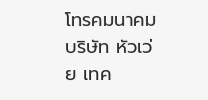โทรคมนาคม บริษัท หัวเว่ย เทค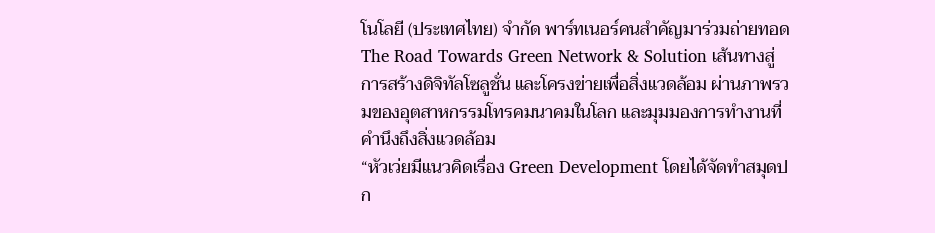โนโลยี (ประเทศไทย) จำกัด พาร์ทเนอร์คนสำคัญมาร่วมถ่ายทอด The Road Towards Green Network & Solution เส้นทางสู่การสร้างดิจิทัลโซลูชั่น และโครงข่ายเพื่อสิ่งแวดล้อม ผ่านภาพรวมของอุตสาหกรรมโทรคมนาคมในโลก และมุมมองการทำงานที่คำนึงถึงสิ่งแวดล้อม
“หัวเว่ยมีแนวคิดเรื่อง Green Development โดยได้จัดทำสมุดปก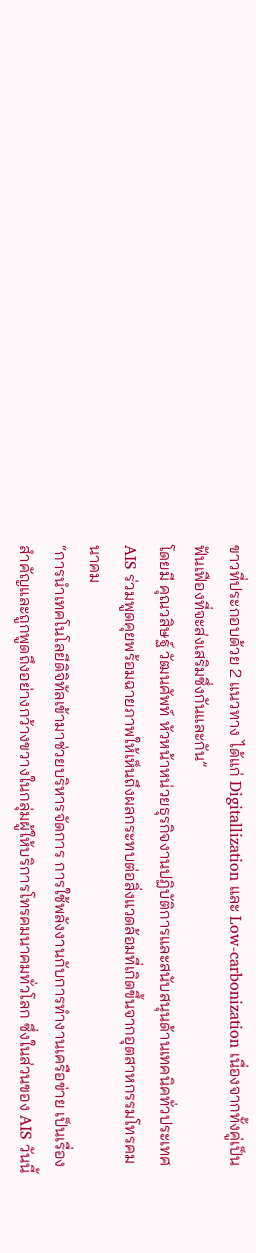ขาวที่ประกอบด้วย 2 แนวทาง ได้แก่ Digitallization และ Low-carbonization เนื่องจากทั้งคู่เป็นฟันเฟืองที่จะส่งเสริมซึ่งกันและกัน”
โดยมี คุณวสิษฐ์ วัฒนศัพท์ หัวหน้าหน่วยธุรกิจงานปฏิบัติการและสนับสนุนด้านเทคนิคทั่วประเทศ AIS ร่วมพูดคุยพร้อมฉายภาพให้เห็นถึงผลกระทบต่อสิ่งแวดล้อมที่เกิดขึ้นจากอุตสาหกรรมโทรคมนาคม
“การนำเทคโนโลยีดิจิทัลเข้ามาช่วยบริหารจัดการ การใช้พลังงานกับการทำงานเครือข่าย เป็นเรื่องสำคัญและถูกพูดถึงอย่างกว้างขวางในกลุ่มผู้ให้บริการโทรคมนาคมทั่วโลก ซึ่งในส่วนของ AIS วันนี้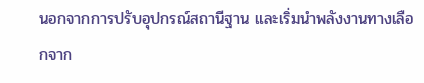นอกจากการปรับอุปกรณ์สถานีฐาน และเริ่มนำพลังงานทางเลือกจาก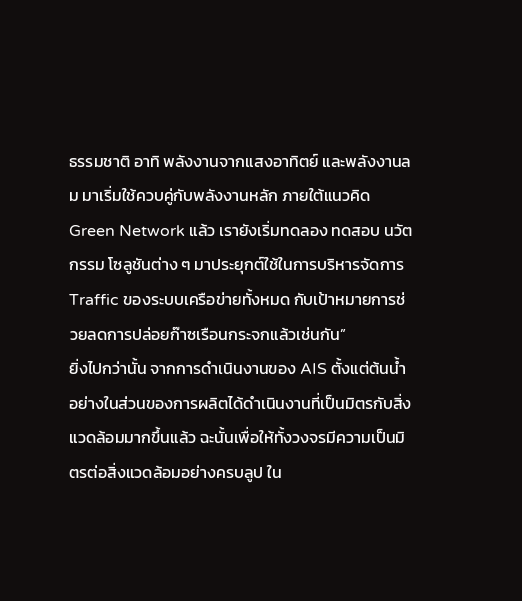ธรรมชาติ อาทิ พลังงานจากแสงอาทิตย์ และพลังงานลม มาเริ่มใช้ควบคู่กับพลังงานหลัก ภายใต้แนวคิด Green Network แล้ว เรายังเริ่มทดลอง ทดสอบ นวัตกรรม โซลูชันต่าง ๆ มาประยุกต์ใช้ในการบริหารจัดการ Traffic ของระบบเครือข่ายทั้งหมด กับเป้าหมายการช่วยลดการปล่อยก๊าซเรือนกระจกแล้วเช่นกัน”
ยิ่งไปกว่านั้น จากการดำเนินงานของ AIS ตั้งแต่ต้นน้ำ อย่างในส่วนของการผลิตได้ดำเนินงานที่เป็นมิตรกับสิ่งแวดล้อมมากขึ้นแล้ว ฉะนั้นเพื่อให้ทั้งวงจรมีความเป็นมิตรต่อสิ่งแวดล้อมอย่างครบลูป ใน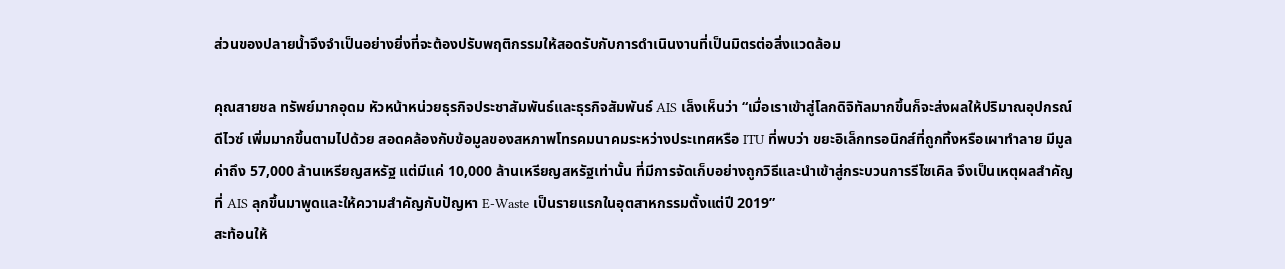ส่วนของปลายน้ำจึงจำเป็นอย่างยิ่งที่จะต้องปรับพฤติกรรมให้สอดรับกับการดำเนินงานที่เป็นมิตรต่อสิ่งแวดล้อม

คุณสายชล ทรัพย์มากอุดม หัวหน้าหน่วยธุรกิจประชาสัมพันธ์และธุรกิจสัมพันธ์ AIS เล็งเห็นว่า “เมื่อเราเข้าสู่โลกดิจิทัลมากขึ้นก็จะส่งผลให้ปริมาณอุปกรณ์ ดีไวซ์ เพิ่มมากขึ้นตามไปด้วย สอดคล้องกับข้อมูลของสหภาพโทรคมนาคมระหว่างประเทศหรือ ITU ที่พบว่า ขยะอิเล็กทรอนิกส์ที่ถูกทิ้งหรือเผาทำลาย มีมูลค่าถึง 57,000 ล้านเหรียญสหรัฐ แต่มีแค่ 10,000 ล้านเหรียญสหรัฐเท่านั้น ที่มีการจัดเก็บอย่างถูกวิธีและนำเข้าสู่กระบวนการรีไซเคิล จึงเป็นเหตุผลสำคัญที่ AIS ลุกขึ้นมาพูดและให้ความสำคัญกับปัญหา E-Waste เป็นรายแรกในอุตสาหกรรมตั้งแต่ปี 2019”
สะท้อนให้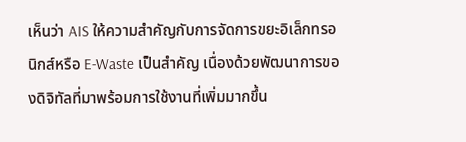เห็นว่า AIS ให้ความสำคัญกับการจัดการขยะอิเล็กทรอนิกส์หรือ E-Waste เป็นสำคัญ เนื่องด้วยพัฒนาการของดิจิทัลที่มาพร้อมการใช้งานที่เพิ่มมากขึ้น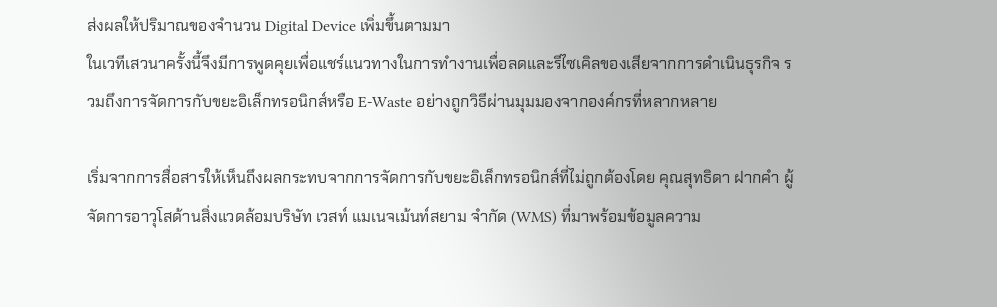ส่งผลให้ปริมาณของจำนวน Digital Device เพิ่มขึ้นตามมา
ในเวทีเสวนาครั้งนี้จึงมีการพูดคุยเพื่อแชร์แนวทางในการทำงานเพื่อลดและรีไซเคิลของเสียจากการดำเนินธุรกิจ รวมถึงการจัดการกับขยะอิเล็กทรอนิกส์หรือ E-Waste อย่างถูกวิธีผ่านมุมมองจากองค์กรที่หลากหลาย

เริ่มจากการสื่อสารให้เห็นถึงผลกระทบจากการจัดการกับขยะอิเล็กทรอนิกส์ที่ไม่ถูกต้องโดย คุณสุทธิดา ฝากคำ ผู้จัดการอาวุโสด้านสิ่งแวดล้อมบริษัท เวสท์ แมเนจเม้นท์สยาม จำกัด (WMS) ที่มาพร้อมข้อมูลความ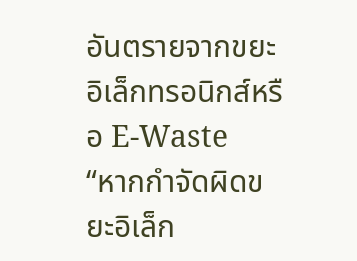อันตรายจากขยะอิเล็กทรอนิกส์หรือ E-Waste
“หากกำจัดผิดขยะอิเล็ก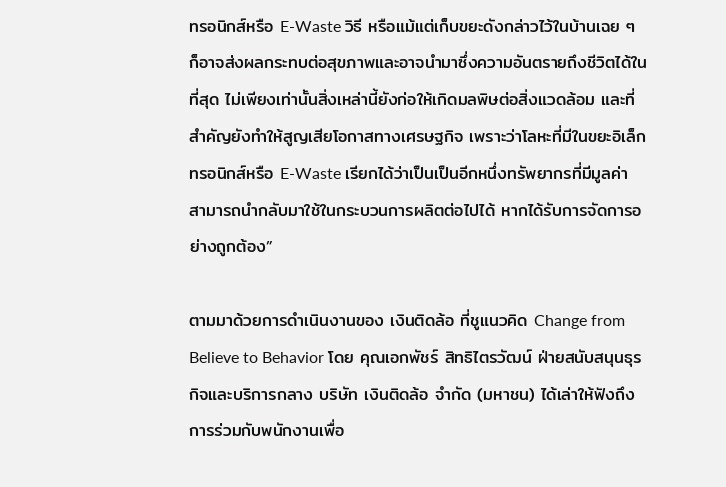ทรอนิกส์หรือ E-Waste วิธี หรือแม้แต่เก็บขยะดังกล่าวไว้ในบ้านเฉย ๆ ก็อาจส่งผลกระทบต่อสุขภาพและอาจนำมาซึ่งความอันตรายถึงชีวิตได้ในที่สุด ไม่เพียงเท่านั้นสิ่งเหล่านี้ยังก่อให้เกิดมลพิษต่อสิ่งแวดล้อม และที่สำคัญยังทำให้สูญเสียโอกาสทางเศรษฐกิจ เพราะว่าโลหะที่มีในขยะอิเล็กทรอนิกส์หรือ E-Waste เรียกได้ว่าเป็นเป็นอีกหนึ่งทรัพยากรที่มีมูลค่า สามารถนำกลับมาใช้ในกระบวนการผลิตต่อไปได้ หากได้รับการจัดการอย่างถูกต้อง”

ตามมาด้วยการดำเนินงานของ เงินติดล้อ ที่ชูแนวคิด Change from Believe to Behavior โดย คุณเอกพัชร์ สิทธิไตรวัฒน์ ฝ่ายสนับสนุนธุรกิจและบริการกลาง บริษัท เงินติดล้อ จำกัด (มหาชน) ได้เล่าให้ฟังถึงการร่วมกับพนักงานเพื่อ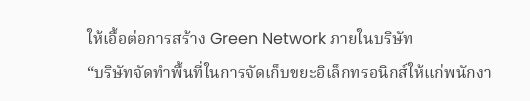ให้เอื้อต่อการสร้าง Green Network ภายในบริษัท
“บริษัทจัดทำพื้นที่ในการจัดเก็บขยะอิเล็กทรอนิกส์ให้แก่พนักงา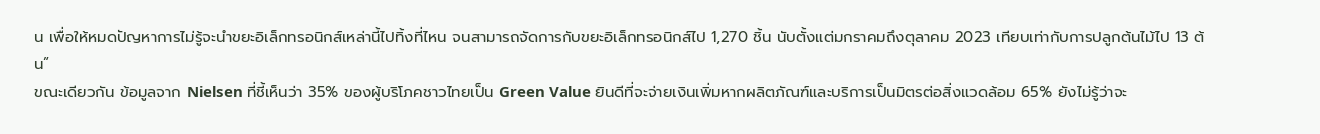น เพื่อให้หมดปัญหาการไม่รู้จะนำขยะอิเล็กทรอนิกส์เหล่านี้ไปทิ้งที่ไหน จนสามารถจัดการกับขยะอิเล็กทรอนิกส์ไป 1,270 ชิ้น นับตั้งแต่มกราคมถึงตุลาคม 2023 เทียบเท่ากับการปลูกต้นไม้ไป 13 ต้น”
ขณะเดียวกัน ข้อมูลจาก Nielsen ที่ชี้เห็นว่า 35% ของผู้บริโภคชาวไทยเป็น Green Value ยินดีที่จะจ่ายเงินเพิ่มหากผลิตภัณฑ์และบริการเป็นมิตรต่อสิ่งแวดล้อม 65% ยังไม่รู้ว่าจะ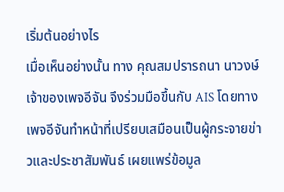เริ่มต้นอย่างไร
เมื่อเห็นอย่างนั้น ทาง คุณสมปรารถนา นาวงษ์ เจ้าของเพจอีจัน จึงร่วมมือขึ้นกับ AIS โดยทางเพจอีจันทำหน้าที่เปรียบเสมือนเป็นผู้กระจายข่าวและประชาสัมพันธ์ เผยแพร่ข้อมูล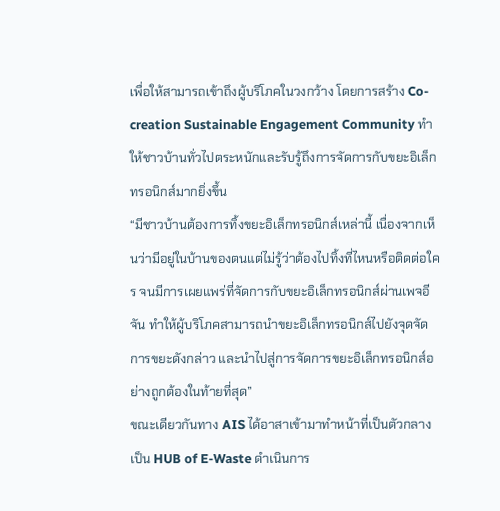เพื่อให้สามารถเข้าถึงผู้บริโภคในวงกว้าง โดยการสร้าง Co-creation Sustainable Engagement Community ทำให้ชาวบ้านทั่วไปตระหนักและรับรู้ถึงการจัดการกับขยะอิเล็กทรอนิกส์มากยิ่งขึ้น
“มีชาวบ้านต้องการทิ้งขยะอิเล็กทรอนิกส์เหล่านี้ เนื่องจากเห็นว่ามีอยู่ในบ้านของตนแต่ไม่รู้ว่าต้องไปทิ้งที่ไหนหรือติดต่อใคร จนมีการเผยแพร่ที่จัดการกับขยะอิเล็กทรอนิกส์ผ่านเพจอีจัน ทำให้ผู้บริโภคสามารถนำขยะอิเล็กทรอนิกส์ไปยังจุดจัดการขยะดังกล่าว และนำไปสู่การจัดการขยะอิเล็กทรอนิกส์อย่างถูกต้องในท้ายที่สุด”
ขณะเดียวกันทาง AIS ได้อาสาเข้ามาทำหน้าที่เป็นตัวกลางเป็น HUB of E-Waste ดำเนินการ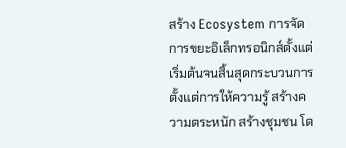สร้าง Ecosystem การจัดการขยะอิเล็กทรอนิกส์ตั้งแต่เริ่มต้นจนสิ้นสุดกระบวนการ
ตั้งแต่การให้ความรู้ สร้างความตระหนัก สร้างชุมชน โด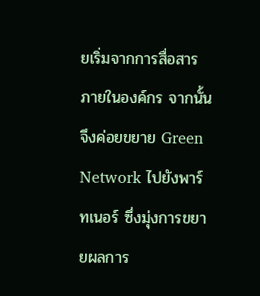ยเริ่มจากการสื่อสารภายในองค์กร จากนั้นจึงค่อยขยาย Green Network ไปยังพาร์ทเนอร์ ซึ่งมุ่งการขยายผลการ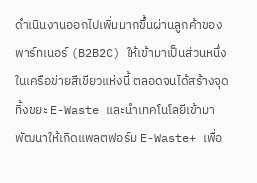ดำเนินงานออกไปเพิ่มมากขึ้นผ่านลูกค้าของพาร์ทเนอร์ (B2B2C) ให้เข้ามาเป็นส่วนหนึ่งในเครือข่ายสีเขียวแห่งนี้ ตลอดจนได้สร้างจุดทิ้งขยะ E-Waste และนำเทคโนโลยีเข้ามาพัฒนาให้เกิดแพลตฟอร์ม E-Waste+ เพื่อ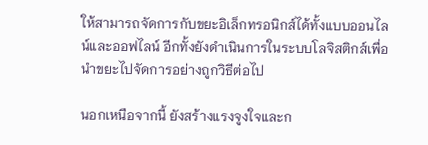ให้สามารถจัดการกับขยะอิเล็กทรอนิกส์ได้ทั้งแบบออนไลน์และออฟไลน์ อีกทั้งยังดำเนินการในระบบโลจิสติกส์เพื่อนำขยะไปจัดการอย่างถูกวิธีต่อไป

นอกเหนือจากนี้ ยังสร้างแรงจูงใจและก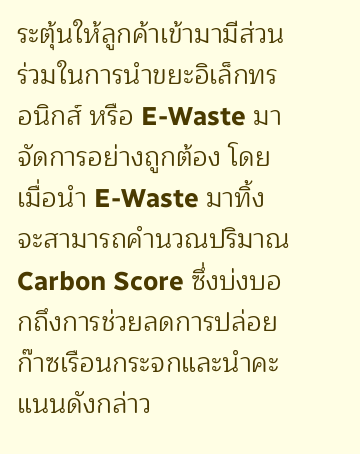ระตุ้นให้ลูกค้าเข้ามามีส่วนร่วมในการนำขยะอิเล็กทรอนิกส์ หรือ E-Waste มาจัดการอย่างถูกต้อง โดยเมื่อนำ E-Waste มาทิ้งจะสามารถคำนวณปริมาณ Carbon Score ซึ่งบ่งบอกถึงการช่วยลดการปล่อยก๊าซเรือนกระจกและนำคะแนนดังกล่าว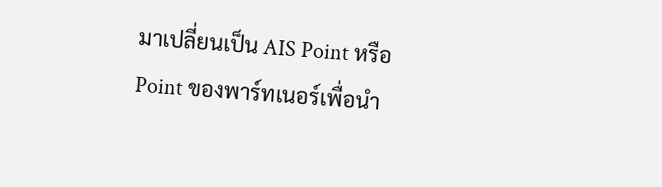มาเปลี่ยนเป็น AIS Point หรือ Point ของพาร์ทเนอร์เพื่อนำ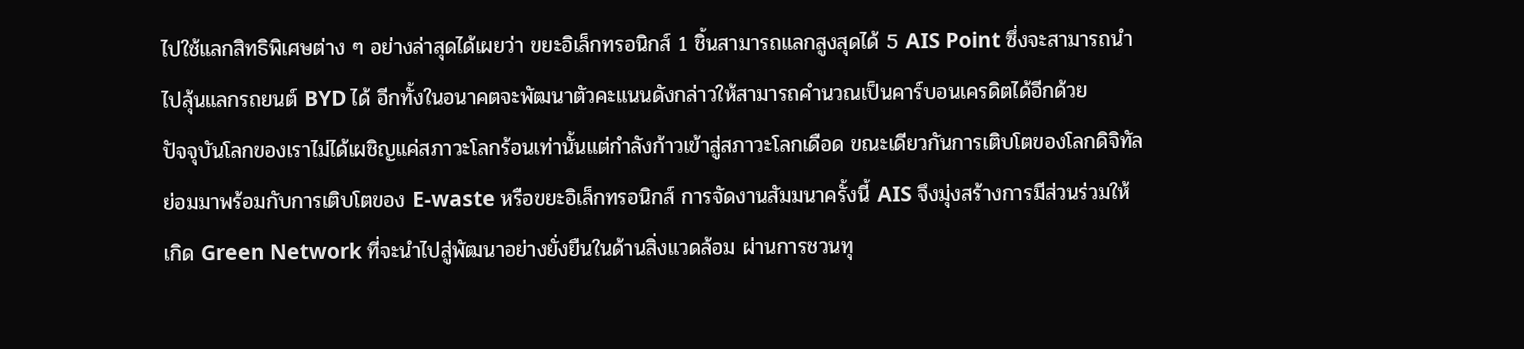ไปใช้แลกสิทธิพิเศษต่าง ๆ อย่างล่าสุดได้เผยว่า ขยะอิเล็กทรอนิกส์ 1 ชิ้นสามารถแลกสูงสุดได้ 5 AIS Point ซึ่งจะสามารถนำไปลุ้นแลกรถยนต์ BYD ได้ อีกทั้งในอนาคตจะพัฒนาตัวคะแนนดังกล่าวให้สามารถคำนวณเป็นคาร์บอนเครดิตได้อีกด้วย
ปัจจุบันโลกของเราไม่ได้เผชิญแค่สภาวะโลกร้อนเท่านั้นแต่กำลังก้าวเข้าสู่สภาวะโลกเดือด ขณะเดียวกันการเติบโตของโลกดิจิทัลย่อมมาพร้อมกับการเติบโตของ E-waste หรือขยะอิเล็กทรอนิกส์ การจัดงานสัมมนาครั้งนี้ AIS จึงมุ่งสร้างการมีส่วนร่วมให้เกิด Green Network ที่จะนำไปสู่พัฒนาอย่างยั่งยืนในด้านสิ่งแวดล้อม ผ่านการชวนทุ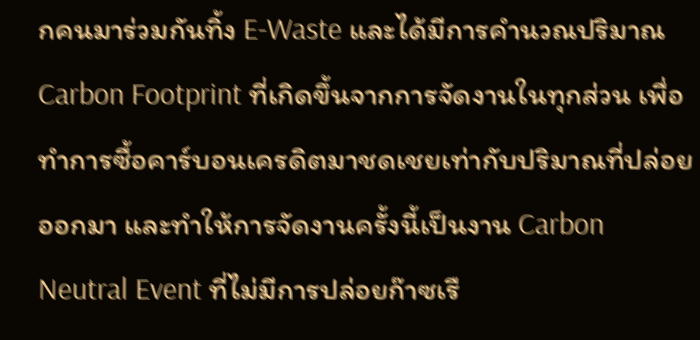กคนมาร่วมกันทิ้ง E-Waste และได้มีการคำนวณปริมาณ Carbon Footprint ที่เกิดขึ้นจากการจัดงานในทุกส่วน เพื่อทำการซื้อคาร์บอนเครดิตมาชดเชยเท่ากับปริมาณที่ปล่อยออกมา และทำให้การจัดงานครั้งนี้เป็นงาน Carbon Neutral Event ที่ไม่มีการปล่อยก๊าซเรื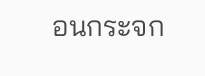อนกระจก